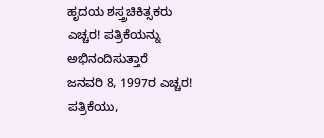ಹೃದಯ ಶಸ್ತ್ರಚಿಕಿತ್ಸಕರು ಎಚ್ಚರ! ಪತ್ರಿಕೆಯನ್ನು ಅಭಿನಂದಿಸುತ್ತಾರೆ
ಜನವರಿ 8, 1997ರ ಎಚ್ಚರ! ಪತ್ರಿಕೆಯು,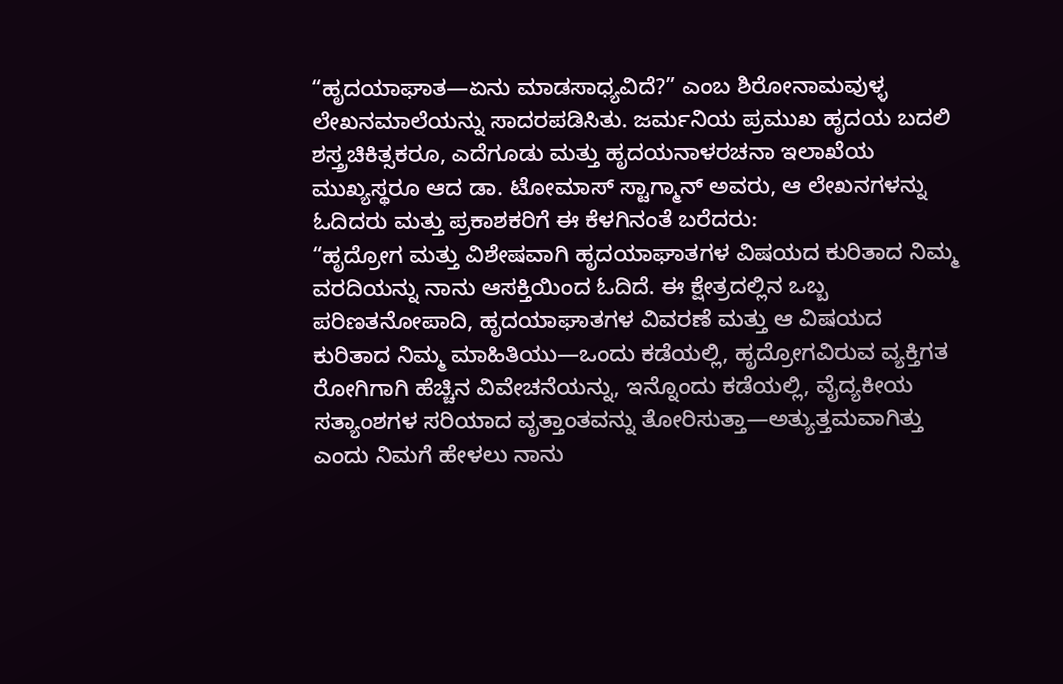“ಹೃದಯಾಘಾತ—ಏನು ಮಾಡಸಾಧ್ಯವಿದೆ?” ಎಂಬ ಶಿರೋನಾಮವುಳ್ಳ ಲೇಖನಮಾಲೆಯನ್ನು ಸಾದರಪಡಿಸಿತು. ಜರ್ಮನಿಯ ಪ್ರಮುಖ ಹೃದಯ ಬದಲಿ ಶಸ್ತ್ರಚಿಕಿತ್ಸಕರೂ, ಎದೆಗೂಡು ಮತ್ತು ಹೃದಯನಾಳರಚನಾ ಇಲಾಖೆಯ ಮುಖ್ಯಸ್ಥರೂ ಆದ ಡಾ. ಟೋಮಾಸ್ ಸ್ಟಾಗ್ಮಾನ್ ಅವರು, ಆ ಲೇಖನಗಳನ್ನು ಓದಿದರು ಮತ್ತು ಪ್ರಕಾಶಕರಿಗೆ ಈ ಕೆಳಗಿನಂತೆ ಬರೆದರು:
“ಹೃದ್ರೋಗ ಮತ್ತು ವಿಶೇಷವಾಗಿ ಹೃದಯಾಘಾತಗಳ ವಿಷಯದ ಕುರಿತಾದ ನಿಮ್ಮ ವರದಿಯನ್ನು ನಾನು ಆಸಕ್ತಿಯಿಂದ ಓದಿದೆ. ಈ ಕ್ಷೇತ್ರದಲ್ಲಿನ ಒಬ್ಬ ಪರಿಣತನೋಪಾದಿ, ಹೃದಯಾಘಾತಗಳ ವಿವರಣೆ ಮತ್ತು ಆ ವಿಷಯದ ಕುರಿತಾದ ನಿಮ್ಮ ಮಾಹಿತಿಯು—ಒಂದು ಕಡೆಯಲ್ಲಿ, ಹೃದ್ರೋಗವಿರುವ ವ್ಯಕ್ತಿಗತ ರೋಗಿಗಾಗಿ ಹೆಚ್ಚಿನ ವಿವೇಚನೆಯನ್ನು, ಇನ್ನೊಂದು ಕಡೆಯಲ್ಲಿ, ವೈದ್ಯಕೀಯ ಸತ್ಯಾಂಶಗಳ ಸರಿಯಾದ ವೃತ್ತಾಂತವನ್ನು ತೋರಿಸುತ್ತಾ—ಅತ್ಯುತ್ತಮವಾಗಿತ್ತು ಎಂದು ನಿಮಗೆ ಹೇಳಲು ನಾನು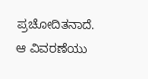ಪ್ರಚೋದಿತನಾದೆ. ಆ ವಿವರಣೆಯು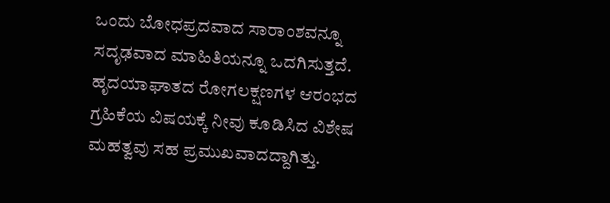ಒಂದು ಬೋಧಪ್ರದವಾದ ಸಾರಾಂಶವನ್ನೂ ಸದೃಢವಾದ ಮಾಹಿತಿಯನ್ನೂ ಒದಗಿಸುತ್ತದೆ. ಹೃದಯಾಘಾತದ ರೋಗಲಕ್ಷಣಗಳ ಆರಂಭದ ಗ್ರಹಿಕೆಯ ವಿಷಯಕ್ಕೆ ನೀವು ಕೂಡಿಸಿದ ವಿಶೇಷ ಮಹತ್ವವು ಸಹ ಪ್ರಮುಖವಾದದ್ದಾಗಿತ್ತು.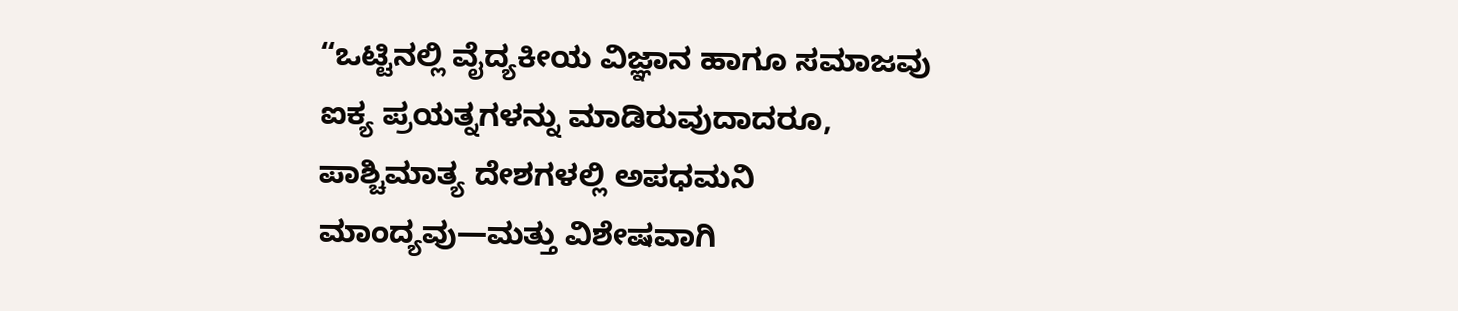“ಒಟ್ಟಿನಲ್ಲಿ ವೈದ್ಯಕೀಯ ವಿಜ್ಞಾನ ಹಾಗೂ ಸಮಾಜವು ಐಕ್ಯ ಪ್ರಯತ್ನಗಳನ್ನು ಮಾಡಿರುವುದಾದರೂ, ಪಾಶ್ಚಿಮಾತ್ಯ ದೇಶಗಳಲ್ಲಿ ಅಪಧಮನಿ ಮಾಂದ್ಯವು—ಮತ್ತು ವಿಶೇಷವಾಗಿ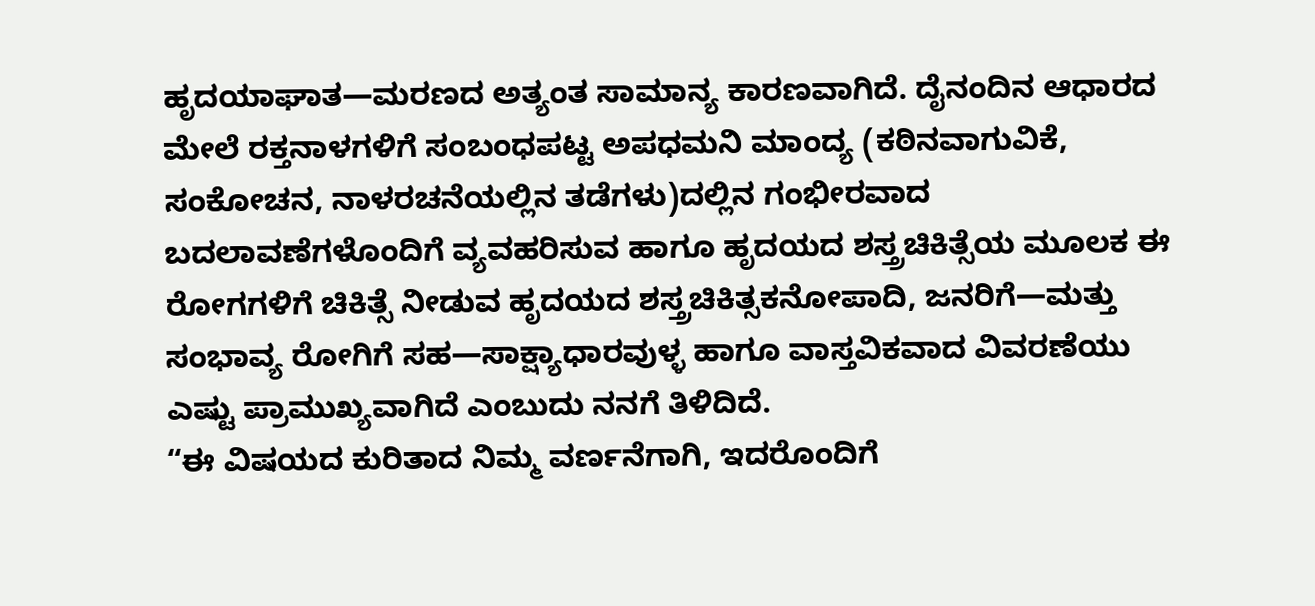ಹೃದಯಾಘಾತ—ಮರಣದ ಅತ್ಯಂತ ಸಾಮಾನ್ಯ ಕಾರಣವಾಗಿದೆ. ದೈನಂದಿನ ಆಧಾರದ ಮೇಲೆ ರಕ್ತನಾಳಗಳಿಗೆ ಸಂಬಂಧಪಟ್ಟ ಅಪಧಮನಿ ಮಾಂದ್ಯ (ಕಠಿನವಾಗುವಿಕೆ, ಸಂಕೋಚನ, ನಾಳರಚನೆಯಲ್ಲಿನ ತಡೆಗಳು)ದಲ್ಲಿನ ಗಂಭೀರವಾದ ಬದಲಾವಣೆಗಳೊಂದಿಗೆ ವ್ಯವಹರಿಸುವ ಹಾಗೂ ಹೃದಯದ ಶಸ್ತ್ರಚಿಕಿತ್ಸೆಯ ಮೂಲಕ ಈ ರೋಗಗಳಿಗೆ ಚಿಕಿತ್ಸೆ ನೀಡುವ ಹೃದಯದ ಶಸ್ತ್ರಚಿಕಿತ್ಸಕನೋಪಾದಿ, ಜನರಿಗೆ—ಮತ್ತು ಸಂಭಾವ್ಯ ರೋಗಿಗೆ ಸಹ—ಸಾಕ್ಷ್ಯಾಧಾರವುಳ್ಳ ಹಾಗೂ ವಾಸ್ತವಿಕವಾದ ವಿವರಣೆಯು ಎಷ್ಟು ಪ್ರಾಮುಖ್ಯವಾಗಿದೆ ಎಂಬುದು ನನಗೆ ತಿಳಿದಿದೆ.
“ಈ ವಿಷಯದ ಕುರಿತಾದ ನಿಮ್ಮ ವರ್ಣನೆಗಾಗಿ, ಇದರೊಂದಿಗೆ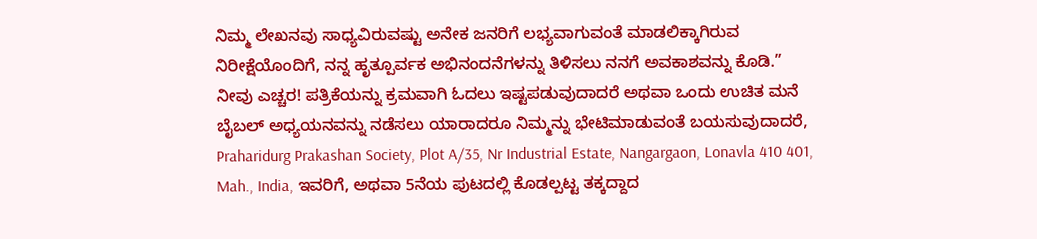ನಿಮ್ಮ ಲೇಖನವು ಸಾಧ್ಯವಿರುವಷ್ಟು ಅನೇಕ ಜನರಿಗೆ ಲಭ್ಯವಾಗುವಂತೆ ಮಾಡಲಿಕ್ಕಾಗಿರುವ ನಿರೀಕ್ಷೆಯೊಂದಿಗೆ, ನನ್ನ ಹೃತ್ಪೂರ್ವಕ ಅಭಿನಂದನೆಗಳನ್ನು ತಿಳಿಸಲು ನನಗೆ ಅವಕಾಶವನ್ನು ಕೊಡಿ.”
ನೀವು ಎಚ್ಚರ! ಪತ್ರಿಕೆಯನ್ನು ಕ್ರಮವಾಗಿ ಓದಲು ಇಷ್ಟಪಡುವುದಾದರೆ ಅಥವಾ ಒಂದು ಉಚಿತ ಮನೆ ಬೈಬಲ್ ಅಧ್ಯಯನವನ್ನು ನಡೆಸಲು ಯಾರಾದರೂ ನಿಮ್ಮನ್ನು ಭೇಟಿಮಾಡುವಂತೆ ಬಯಸುವುದಾದರೆ, Praharidurg Prakashan Society, Plot A/35, Nr Industrial Estate, Nangargaon, Lonavla 410 401, Mah., India, ಇವರಿಗೆ, ಅಥವಾ 5ನೆಯ ಪುಟದಲ್ಲಿ ಕೊಡಲ್ಪಟ್ಟ ತಕ್ಕದ್ದಾದ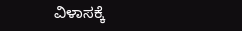ವಿಳಾಸಕ್ಕೆ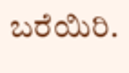ಬರೆಯಿರಿ.